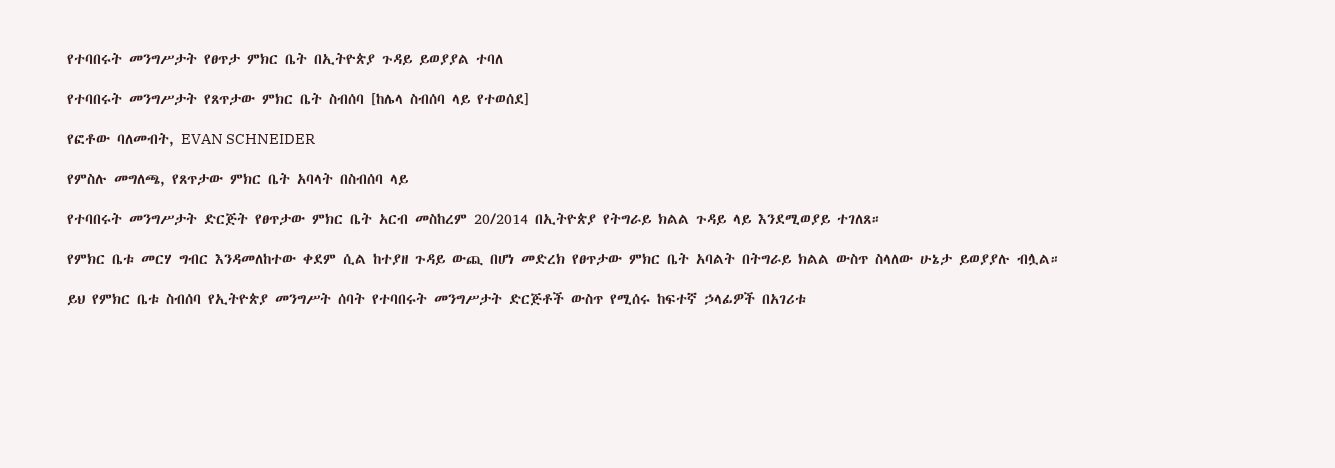የተባበሩት መንግሥታት የፀጥታ ምክር ቤት በኢትዮጵያ ጉዳይ ይወያያል ተባለ

የተባበሩት መንግሥታት የጸጥታው ምክር ቤት ስብሰባ [ከሌላ ስብሰባ ላይ የተወሰደ]

የፎቶው ባለመብት, EVAN SCHNEIDER

የምስሉ መግለጫ, የጸጥታው ምክር ቤት አባላት በስብሰባ ላይ

የተባበሩት መንግሥታት ድርጅት የፀጥታው ምክር ቤት አርብ መስከረም 20/2014 በኢትዮጵያ የትግራይ ክልል ጉዳይ ላይ እንደሚወያይ ተገለጸ።

የምክር ቤቱ መርሃ ግብር እንዳመለከተው ቀደም ሲል ከተያዘ ጉዳይ ውጪ በሆነ መድረክ የፀጥታው ምክር ቤት አባልት በትግራይ ክልል ውስጥ ስላለው ሁኔታ ይወያያሉ ብሏል።

ይህ የምክር ቤቱ ስብሰባ የኢትዮጵያ መንግሥት ሰባት የተባበሩት መንግሥታት ድርጅቶች ውስጥ የሚሰሩ ከፍተኛ ኃላፊዎች በአገሪቱ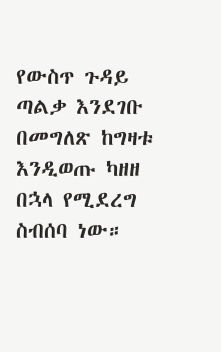የውስጥ ጉዳይ ጣልቃ እንደገቡ በመግለጽ ከግዛቱ እንዲወጡ ካዘዘ በኋላ የሚደረግ ስብሰባ ነው።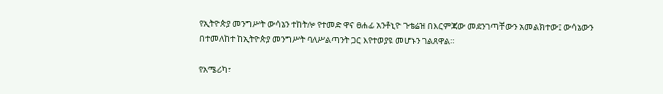የኢትዮጵያ መንግሥት ውሳኔን ተከትሎ የተመድ ዋና ፀሐፊ አንቶኒዮ ጉቴሬዝ በእርምጃው መደንገጣቸውን አመልክተው፤ ውሳኔውን በተመለከተ ከኢትዮጵያ መንግሥት ባለሥልጣንት ጋር እየተወያዩ መሆኑን ገልጸዋል።

የአሜሪካ፣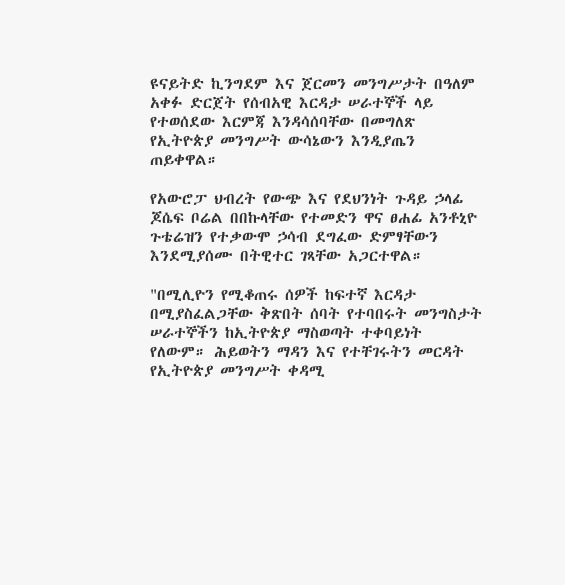ዩናይትድ ኪንግደም እና ጀርመን መንግሥታት በዓለም አቀፉ ድርጀት የሰብአዊ እርዳታ ሠራተኞች ላይ የተወሰደው እርምጃ እንዳሳሰባቸው በመግለጽ የኢትዮጵያ መንግሥት ውሳኔውን እንዲያጤን ጠይቀዋል።

የአውሮፓ ህብረት የውጭ እና የደህንነት ጉዳይ ኃላፊ ጆሴፍ ቦሬል በበኩላቸው የተመድን ዋና ፀሐፊ አንቶኒዮ ጉቴሬዝን የተቃውሞ ኃሳብ ደግፈው ድምፃቸውን እንደሚያሰሙ በትዊተር ገጻቸው አጋርተዋል።

"በሚሊዮን የሚቆጠሩ ሰዎች ከፍተኛ እርዳታ በሚያስፈልጋቸው ቅጽበት ሰባት የተባበሩት መንግስታት ሠራተኞችን ከኢትዮጵያ ማስወጣት ተቀባይነት የለውም። ሕይወትን ማዳን እና የተቸገሩትን መርዳት የኢትዮጵያ መንግሥት ቀዳሚ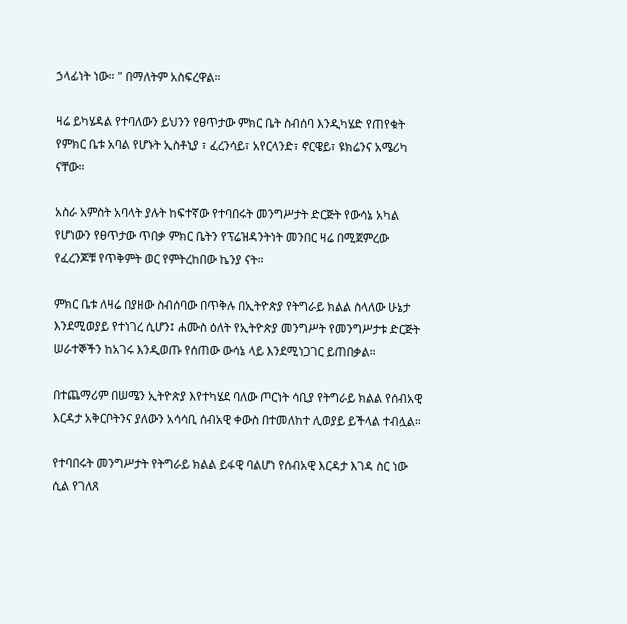ኃላፊነት ነው። " በማለትም አስፍረዋል።

ዛሬ ይካሄዳል የተባለውን ይህንን የፀጥታው ምክር ቤት ስብሰባ እንዲካሄድ የጠየቁት የምክር ቤቱ አባል የሆኑት ኢስቶኒያ ፣ ፈረንሳይ፣ አየርላንድ፣ ኖርዌይ፣ ዩክሬንና አሜሪካ ናቸው።

አስራ አምስት አባላት ያሉት ከፍተኛው የተባበሩት መንግሥታት ድርጅት የውሳኔ አካል የሆነውን የፀጥታው ጥበቃ ምክር ቤትን የፕሬዝዳንትነት መንበር ዛሬ በሚጀምረው የፈረንጆቹ የጥቅምት ወር የምትረከበው ኬንያ ናት።

ምክር ቤቱ ለዛሬ በያዘው ስብሰባው በጥቅሉ በኢትዮጵያ የትግራይ ክልል ስላለው ሁኔታ እንደሚወያይ የተነገረ ሲሆን፤ ሐሙስ ዕለት የኢትዮጵያ መንግሥት የመንግሥታቱ ድርጅት ሠራተኞችን ከአገሩ እንዲወጡ የሰጠው ውሳኔ ላይ እንደሚነጋገር ይጠበቃል።

በተጨማሪም በሠሜን ኢትዮጵያ እየተካሄደ ባለው ጦርነት ሳቢያ የትግራይ ክልል የሰብአዊ እርዳታ አቅርቦትንና ያለውን አሳሳቢ ሰብአዊ ቀውስ በተመለከተ ሊወያይ ይችላል ተብሏል።

የተባበሩት መንግሥታት የትግራይ ክልል ይፋዊ ባልሆነ የሰብአዊ እርዳታ እገዳ ስር ነው ሲል የገለጸ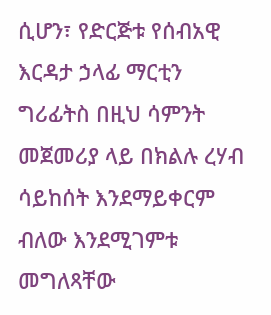ሲሆን፣ የድርጅቱ የሰብአዊ እርዳታ ኃላፊ ማርቲን ግሪፊትስ በዚህ ሳምንት መጀመሪያ ላይ በክልሉ ረሃብ ሳይከሰት እንደማይቀርም ብለው እንደሚገምቱ መግለጻቸው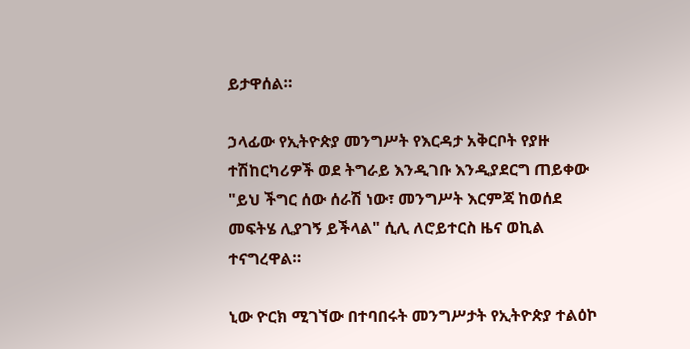ይታዋሰል።

ኃላፊው የኢትዮጵያ መንግሥት የእርዳታ አቅርቦት የያዙ ተሽከርካሪዎች ወደ ትግራይ እንዲገቡ እንዲያደርግ ጠይቀው "ይህ ችግር ሰው ሰራሽ ነው፣ መንግሥት እርምጃ ከወሰደ መፍትሄ ሊያገኝ ይችላል" ሲሊ ለሮይተርስ ዜና ወኪል ተናግረዋል።

ኒው ዮርክ ሚገኘው በተባበሩት መንግሥታት የኢትዮጵያ ተልዕኮ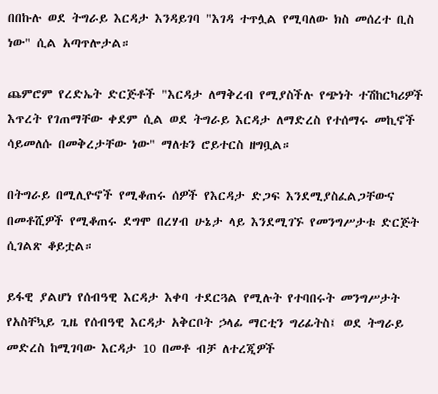በበኩሉ ወደ ትግራይ እርዳታ እንዳይገባ "እገዳ ተጥሏል የሚባለው ክስ መሰረተ ቢስ ነው" ሲል አጣጥሎታል።

ጨምሮም የረድኤት ድርጅቶች "እርዳታ ለማቅረብ የሚያስችሉ የጭነት ተሽከርካሪዎች እጥረት የገጠማቸው ቀደም ሲል ወደ ትግራይ እርዳታ ለማድረስ የተሰማሩ መኪኖች ሳይመለሱ በመቅረታቸው ነው" ማለቱን ሮይተርስ ዘግቧል።

በትግራይ በሚሊዮኖች የሚቆጠሩ ሰዎች የእርዳታ ድጋፍ እንደሚያስፈልጋቸውና በመቶሺዎች የሚቆጠሩ ደግሞ በረሃብ ሁኔታ ላይ እንደሚገኙ የመንግሥታቱ ድርጅት ሲገልጽ ቆይቷል።

ይፋዊ ያልሆነ የሰብዓዊ እርዳታ እቀባ ተደርጓል የሚሉት የተባበሩት መንግሥታት የአስቸኳይ ጊዜ የሰብዓዊ እርዳታ አቅርቦት ኃላፊ ማርቲን ግሪፊትስ፤ ወደ ትግራይ መድረስ ከሚገባው እርዳታ 10 በመቶ ብቻ ለተረጂዎች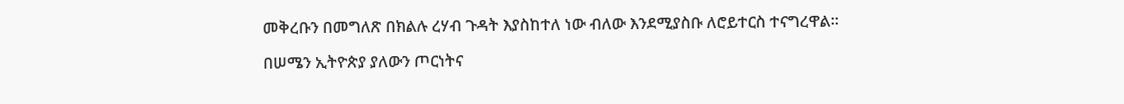መቅረቡን በመግለጽ በክልሉ ረሃብ ጉዳት እያስከተለ ነው ብለው እንደሚያስቡ ለሮይተርስ ተናግረዋል።

በሠሜን ኢትዮጵያ ያለውን ጦርነትና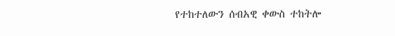የተከተለውን ሰብአዊ ቀውስ ተከትሎ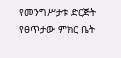የመንግሥታቱ ድርጅት የፀጥታው ምክር ቤት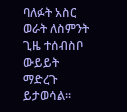ባለፉት አስር ወራት ለስምንት ጊዜ ተሰብስቦ ውይይት ማድረጉ ይታወሳል።